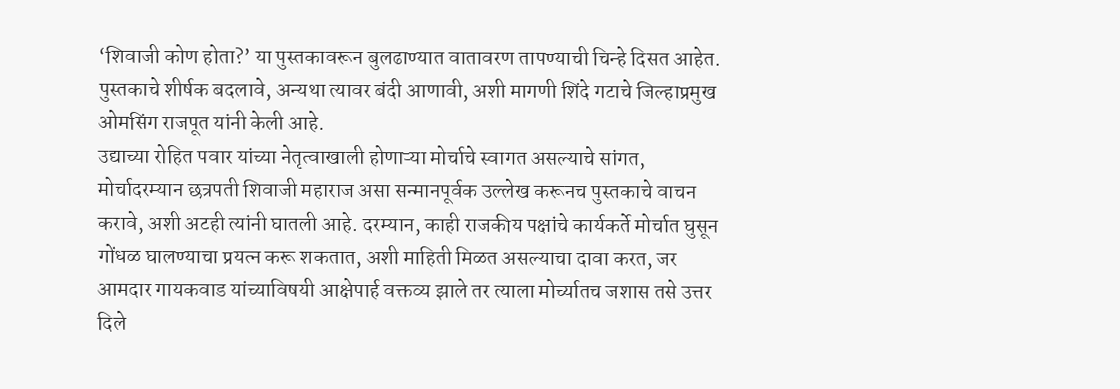‘शिवाजी कोण होता?’ या पुस्तकावरून बुलढाण्यात वातावरण तापण्याची चिन्हे दिसत आहेत. पुस्तकाचे शीर्षक बदलावे, अन्यथा त्यावर बंदी आणावी, अशी मागणी शिंदे गटाचे जिल्हाप्रमुख ओमसिंग राजपूत यांनी केली आहे.
उद्याच्या रोहित पवार यांच्या नेतृत्वाखाली होणाऱ्या मोर्चाचे स्वागत असल्याचे सांगत, मोर्चादरम्यान छत्रपती शिवाजी महाराज असा सन्मानपूर्वक उल्लेख करूनच पुस्तकाचे वाचन करावे, अशी अटही त्यांनी घातली आहे. दरम्यान, काही राजकीय पक्षांचे कार्यकर्ते मोर्चात घुसून गोंधळ घालण्याचा प्रयत्न करू शकतात, अशी माहिती मिळत असल्याचा दावा करत, जर आमदार गायकवाड यांच्याविषयी आक्षेपार्ह वक्तव्य झाले तर त्याला मोर्च्यातच जशास तसे उत्तर दिले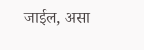जाईल, असा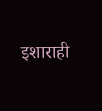इशाराही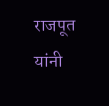राजपूत यांनी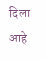दिला आहे